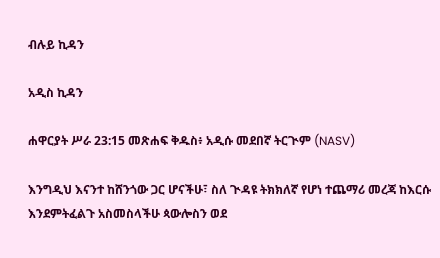ብሉይ ኪዳን

አዲስ ኪዳን

ሐዋርያት ሥራ 23:15 መጽሐፍ ቅዱስ፥ አዲሱ መደበኛ ትርጒም (NASV)

እንግዲህ እናንተ ከሸንጎው ጋር ሆናችሁ፣ ስለ ጒዳዩ ትክክለኛ የሆነ ተጨማሪ መረጃ ከእርሱ እንደምትፈልጉ አስመስላችሁ ጳውሎስን ወደ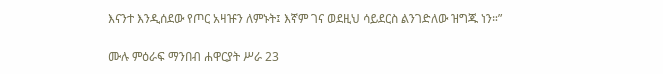እናንተ እንዲሰደው የጦር አዛዡን ለምኑት፤ እኛም ገና ወደዚህ ሳይደርስ ልንገድለው ዝግጁ ነን።”

ሙሉ ምዕራፍ ማንበብ ሐዋርያት ሥራ 23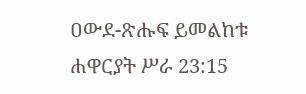ዐውደ-ጽሑፍ ይመልከቱ ሐዋርያት ሥራ 23:15